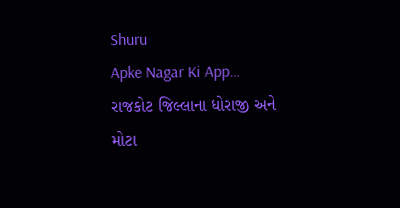Shuru
Apke Nagar Ki App…
રાજકોટ જિલ્લાના ધોરાજી અને મોટા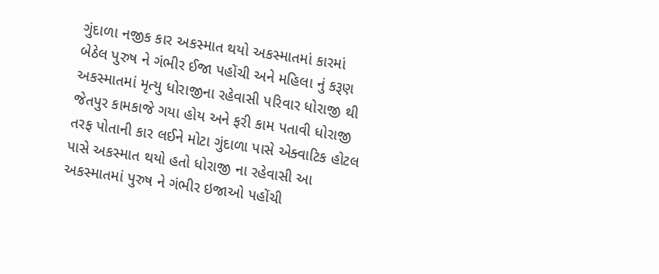ગુંદાળા નજીક કાર અકસ્માત થયો અકસ્માતમાં કારમાં બેઠેલ પુરુષ ને ગંભીર ઈજા પહોંચી અને મહિલા નું કરૂણ અકસ્માતમાં મૃત્યુ ધોરાજીના રહેવાસી પરિવાર ધોરાજી થી જેતપુર કામકાજે ગયા હોય અને ફરી કામ પતાવી ધોરાજી તરફ પોતાની કાર લઈને મોટા ગુંદાળા પાસે એક્વાટિક હોટલ પાસે અકસ્માત થયો હતો ધોરાજી ના રહેવાસી આ અકસ્માતમાં પુરુષ ને ગંભીર ઇજાઓ પહોંચી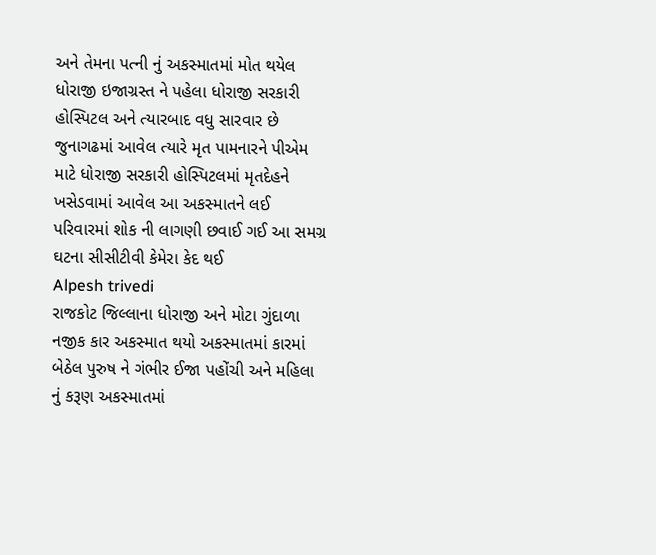અને તેમના પત્ની નું અકસ્માતમાં મોત થયેલ ધોરાજી ઇજાગ્રસ્ત ને પહેલા ધોરાજી સરકારી હોસ્પિટલ અને ત્યારબાદ વધુ સારવાર છે જુનાગઢમાં આવેલ ત્યારે મૃત પામનારને પીએમ માટે ધોરાજી સરકારી હોસ્પિટલમાં મૃતદેહને ખસેડવામાં આવેલ આ અકસ્માતને લઈ પરિવારમાં શોક ની લાગણી છવાઈ ગઈ આ સમગ્ર ઘટના સીસીટીવી કેમેરા કેદ થઈ
Alpesh trivedi
રાજકોટ જિલ્લાના ધોરાજી અને મોટા ગુંદાળા નજીક કાર અકસ્માત થયો અકસ્માતમાં કારમાં બેઠેલ પુરુષ ને ગંભીર ઈજા પહોંચી અને મહિલા નું કરૂણ અકસ્માતમાં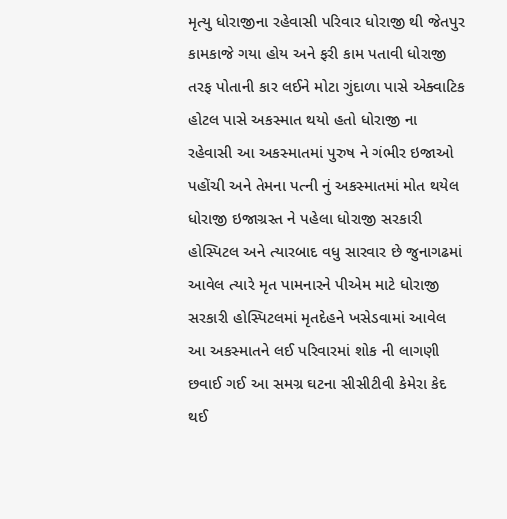મૃત્યુ ધોરાજીના રહેવાસી પરિવાર ધોરાજી થી જેતપુર કામકાજે ગયા હોય અને ફરી કામ પતાવી ધોરાજી તરફ પોતાની કાર લઈને મોટા ગુંદાળા પાસે એક્વાટિક હોટલ પાસે અકસ્માત થયો હતો ધોરાજી ના રહેવાસી આ અકસ્માતમાં પુરુષ ને ગંભીર ઇજાઓ પહોંચી અને તેમના પત્ની નું અકસ્માતમાં મોત થયેલ ધોરાજી ઇજાગ્રસ્ત ને પહેલા ધોરાજી સરકારી હોસ્પિટલ અને ત્યારબાદ વધુ સારવાર છે જુનાગઢમાં આવેલ ત્યારે મૃત પામનારને પીએમ માટે ધોરાજી સરકારી હોસ્પિટલમાં મૃતદેહને ખસેડવામાં આવેલ આ અકસ્માતને લઈ પરિવારમાં શોક ની લાગણી છવાઈ ગઈ આ સમગ્ર ઘટના સીસીટીવી કેમેરા કેદ થઈ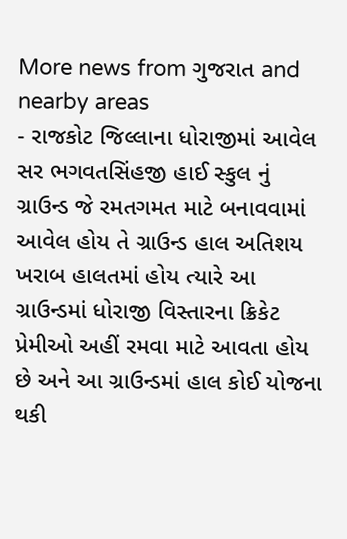More news from ગુજરાત and nearby areas
- રાજકોટ જિલ્લાના ધોરાજીમાં આવેલ સર ભગવતસિંહજી હાઈ સ્કુલ નું ગ્રાઉન્ડ જે રમતગમત માટે બનાવવામાં આવેલ હોય તે ગ્રાઉન્ડ હાલ અતિશય ખરાબ હાલતમાં હોય ત્યારે આ ગ્રાઉન્ડમાં ધોરાજી વિસ્તારના ક્રિકેટ પ્રેમીઓ અહીં રમવા માટે આવતા હોય છે અને આ ગ્રાઉન્ડમાં હાલ કોઈ યોજના થકી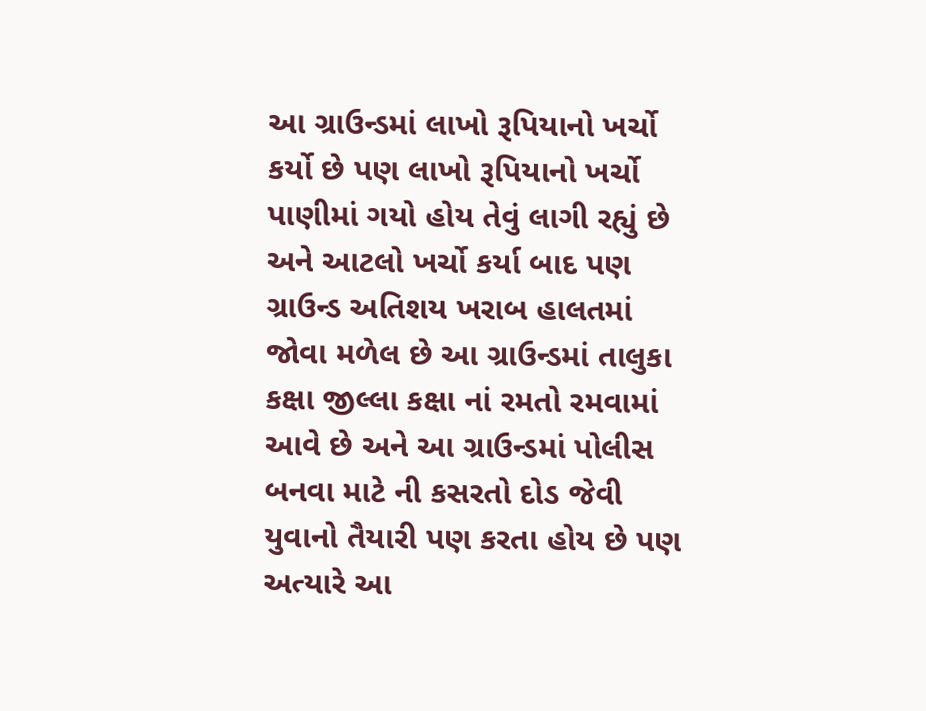આ ગ્રાઉન્ડમાં લાખો રૂપિયાનો ખર્ચો કર્યો છે પણ લાખો રૂપિયાનો ખર્ચો પાણીમાં ગયો હોય તેવું લાગી રહ્યું છે અને આટલો ખર્ચો કર્યા બાદ પણ ગ્રાઉન્ડ અતિશય ખરાબ હાલતમાં જોવા મળેલ છે આ ગ્રાઉન્ડમાં તાલુકા કક્ષા જીલ્લા કક્ષા નાં રમતો રમવામાં આવે છે અને આ ગ્રાઉન્ડમાં પોલીસ બનવા માટે ની કસરતો દોડ જેવી યુવાનો તૈયારી પણ કરતા હોય છે પણ અત્યારે આ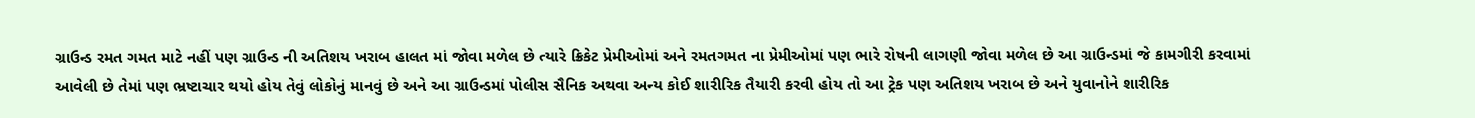ગ્રાઉન્ડ રમત ગમત માટે નહીં પણ ગ્રાઉન્ડ ની અતિશય ખરાબ હાલત માં જોવા મળેલ છે ત્યારે ક્રિકેટ પ્રેમીઓમાં અને રમતગમત ના પ્રેમીઓમાં પણ ભારે રોષની લાગણી જોવા મળેલ છે આ ગ્રાઉન્ડમાં જે કામગીરી કરવામાં આવેલી છે તેમાં પણ ભ્રષ્ટાચાર થયો હોય તેવું લોકોનું માનવું છે અને આ ગ્રાઉન્ડમાં પોલીસ સૈનિક અથવા અન્ય કોઈ શારીરિક તૈયારી કરવી હોય તો આ ટ્રેક પણ અતિશય ખરાબ છે અને યુવાનોને શારીરિક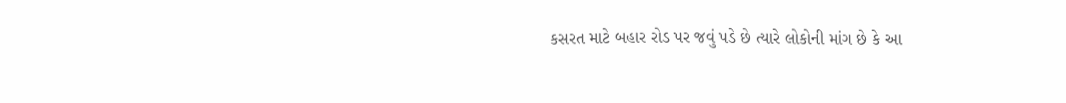કસરત માટે બહાર રોડ પર જવું પડે છે ત્યારે લોકોની માંગ છે કે આ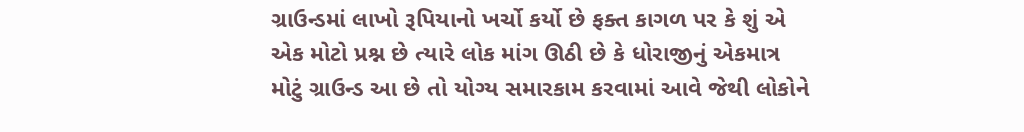ગ્રાઉન્ડમાં લાખો રૂપિયાનો ખર્ચો કર્યો છે ફક્ત કાગળ પર કે શું એ એક મોટો પ્રશ્ન છે ત્યારે લોક માંગ ઊઠી છે કે ધોરાજીનું એકમાત્ર મોટું ગ્રાઉન્ડ આ છે તો યોગ્ય સમારકામ કરવામાં આવે જેથી લોકોને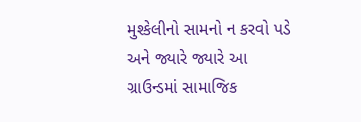મુશ્કેલીનો સામનો ન કરવો પડે અને જ્યારે જ્યારે આ ગ્રાઉન્ડમાં સામાજિક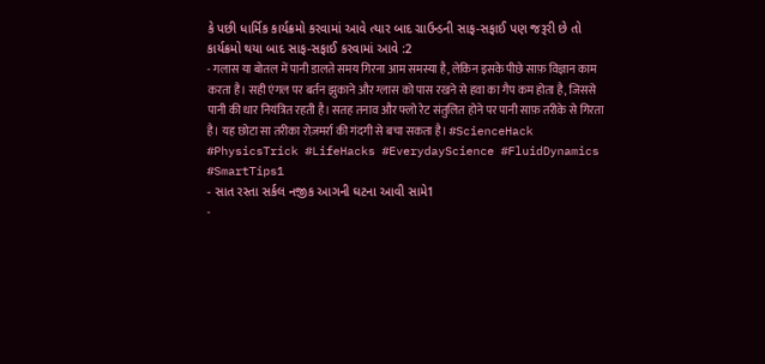કે પછી ધાર્મિક કાર્યક્રમો કરવામાં આવે ત્યાર બાદ ગ્રાઉન્ડની સાફ-સફાઈ પણ જરૂરી છે તો કાર્યક્રમો થયા બાદ સાફ-સફાઈ કરવામાં આવે :2
- गलास या बोतल में पानी डालते समय गिरना आम समस्या है, लेकिन इसके पीछे साफ़ विज्ञान काम करता है। सही एंगल पर बर्तन झुकाने और ग्लास को पास रखने से हवा का गैप कम होता है, जिससे पानी की धार नियंत्रित रहती है। सतह तनाव और फ्लो रेट संतुलित होने पर पानी साफ़ तरीके से गिरता है। यह छोटा सा तरीका रोज़मर्रा की गंदगी से बचा सकता है। #ScienceHack #PhysicsTrick #LifeHacks #EverydayScience #FluidDynamics #SmartTips1
- સાત રસ્તા સર્કલ નજીક આગની ઘટના આવી સામે1
-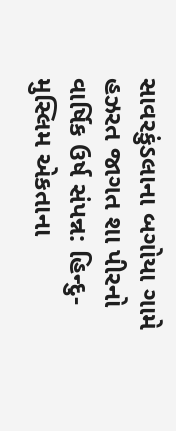સાવરકુંડલાના બગોયા ગામે હઝરત જાગત શા પીરનો વાર્ષિક ઉર્ષ સંપન્ન: હિન્દુ-મુસ્લિમ એકતાના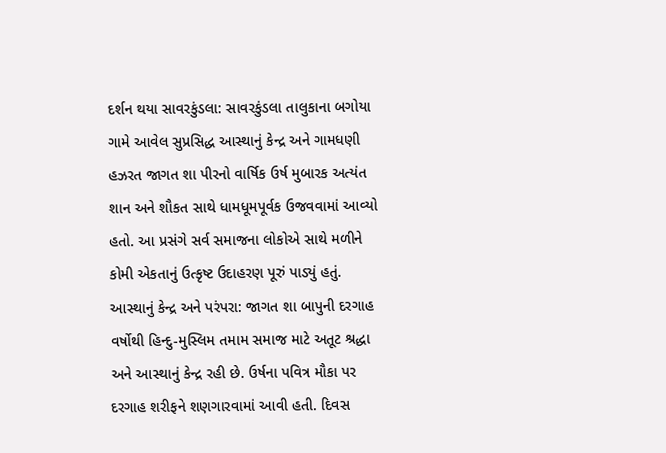દર્શન થયા સાવરકુંડલા: સાવરકુંડલા તાલુકાના બગોયા ગામે આવેલ સુપ્રસિદ્ધ આસ્થાનું કેન્દ્ર અને ગામધણી હઝરત જાગત શા પીરનો વાર્ષિક ઉર્ષ મુબારક અત્યંત શાન અને શૌકત સાથે ધામધૂમપૂર્વક ઉજવવામાં આવ્યો હતો. આ પ્રસંગે સર્વ સમાજના લોકોએ સાથે મળીને કોમી એકતાનું ઉત્કૃષ્ટ ઉદાહરણ પૂરું પાડ્યું હતું. આસ્થાનું કેન્દ્ર અને પરંપરા: જાગત શા બાપુની દરગાહ વર્ષોથી હિન્દુ-મુસ્લિમ તમામ સમાજ માટે અતૂટ શ્રદ્ધા અને આસ્થાનું કેન્દ્ર રહી છે. ઉર્ષના પવિત્ર મૌકા પર દરગાહ શરીફને શણગારવામાં આવી હતી. દિવસ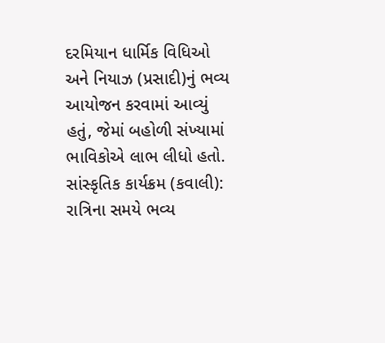દરમિયાન ધાર્મિક વિધિઓ અને નિયાઝ (પ્રસાદી)નું ભવ્ય આયોજન કરવામાં આવ્યું હતું, જેમાં બહોળી સંખ્યામાં ભાવિકોએ લાભ લીધો હતો. સાંસ્કૃતિક કાર્યક્રમ (કવાલી): રાત્રિના સમયે ભવ્ય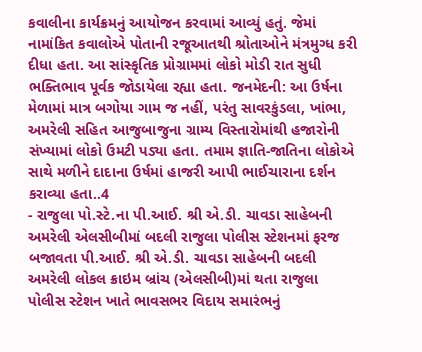કવાલીના કાર્યક્રમનું આયોજન કરવામાં આવ્યું હતું. જેમાં નામાંકિત કવાલોએ પોતાની રજૂઆતથી શ્રોતાઓને મંત્રમુગ્ધ કરી દીધા હતા. આ સાંસ્કૃતિક પ્રોગ્રામમાં લોકો મોડી રાત સુધી ભક્તિભાવ પૂર્વક જોડાયેલા રહ્યા હતા. જનમેદની: આ ઉર્ષના મેળામાં માત્ર બગોયા ગામ જ નહીં, પરંતુ સાવરકુંડલા, ખાંભા, અમરેલી સહિત આજુબાજુના ગ્રામ્ય વિસ્તારોમાંથી હજારોની સંખ્યામાં લોકો ઉમટી પડ્યા હતા. તમામ જ્ઞાતિ-જાતિના લોકોએ સાથે મળીને દાદાના ઉર્ષમાં હાજરી આપી ભાઈચારાના દર્શન કરાવ્યા હતા..4
- રાજુલા પો.સ્ટે.ના પી.આઈ. શ્રી એ.ડી. ચાવડા સાહેબની અમરેલી એલસીબીમાં બદલી રાજુલા પોલીસ સ્ટેશનમાં ફરજ બજાવતા પી.આઈ. શ્રી એ.ડી. ચાવડા સાહેબની બદલી અમરેલી લોકલ ક્રાઇમ બ્રાંચ (એલસીબી)માં થતા રાજુલા પોલીસ સ્ટેશન ખાતે ભાવસભર વિદાય સમારંભનું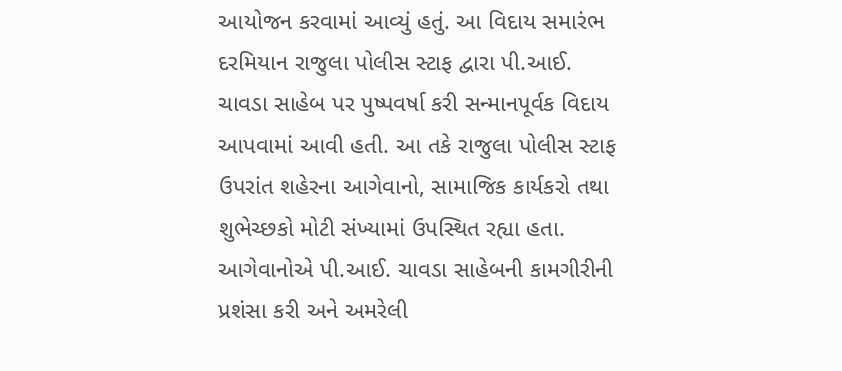આયોજન કરવામાં આવ્યું હતું. આ વિદાય સમારંભ દરમિયાન રાજુલા પોલીસ સ્ટાફ દ્વારા પી.આઈ. ચાવડા સાહેબ પર પુષ્પવર્ષા કરી સન્માનપૂર્વક વિદાય આપવામાં આવી હતી. આ તકે રાજુલા પોલીસ સ્ટાફ ઉપરાંત શહેરના આગેવાનો, સામાજિક કાર્યકરો તથા શુભેચ્છકો મોટી સંખ્યામાં ઉપસ્થિત રહ્યા હતા. આગેવાનોએ પી.આઈ. ચાવડા સાહેબની કામગીરીની પ્રશંસા કરી અને અમરેલી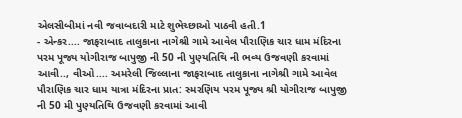એલસીબીમાં નવી જવાબદારી માટે શુભેચ્છાઓ પાઠવી હતી.1
- એન્કર.... જાફરાબાદ તાલુકાના નાગેશ્રી ગામે આવેલ પૌરાણિક ચાર ધામ મંદિરના પરમ પૂજ્ય યોગીરાજ બાપુજી ની 50 ની પુણ્યતિથિ ની ભવ્ય ઉજવણી કરવામાં આવી.., વીઓ.... અમરેલી જિલ્લાના જાફરાબાદ તાલુકાના નાગેશ્રી ગામે આવેલ પૌરાણિક ચાર ધામ યાત્રા મંદિરના પ્રાત: સ્મરણિય પરમ પૂજ્ય શ્રી યોગીરાજ બાપુજી ની 50 મી પુણ્યતિથિ ઉજવણી કરવામાં આવી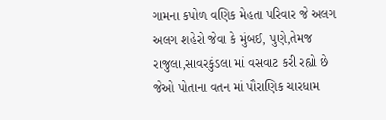ગામના કપોળ વણિક મેહતા પરિવાર જે અલગ અલગ શહેરો જેવા કે મુંબઈ, પુણે,તેમજ રાજુલા,સાવરકુંડલા માં વસવાટ કરી રહ્યો છે જેઓ પોતાના વતન માં પૌરાણિક ચારધામ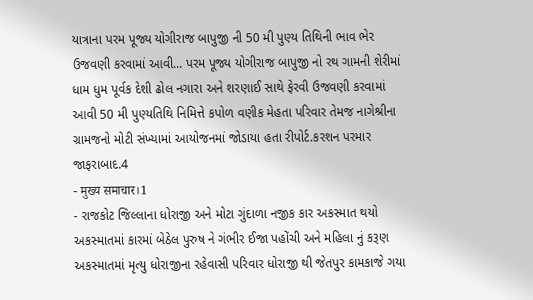યાત્રાના પરમ પૂજ્ય યોગીરાજ બાપુજી ની 50 મી પુણ્ય તિથિની ભાવ ભેર ઉજવણી કરવામાં આવી... પરમ પૂજ્ય યોગીરાજ બાપુજી નો રથ ગામની શેરીમાં ધામ ધુમ પૂર્વક દેશી ઢોલ નગારા અને શરણાઈ સાથે ફેરવી ઉજવણી કરવામાં આવી 50 મી પુણ્યતિથિ નિમિત્તે કપોળ વણીક મેહતા પરિવાર તેમજ નાગેશ્રીના ગ્રામજનો મોટી સંખ્યામાં આયોજનમાં જોડાયા હતા રીપોર્ટ.કરશન પરમાર જાફરાબાદ.4
- मुख्य समाचार।1
- રાજકોટ જિલ્લાના ધોરાજી અને મોટા ગુંદાળા નજીક કાર અકસ્માત થયો અકસ્માતમાં કારમાં બેઠેલ પુરુષ ને ગંભીર ઈજા પહોંચી અને મહિલા નું કરૂણ અકસ્માતમાં મૃત્યુ ધોરાજીના રહેવાસી પરિવાર ધોરાજી થી જેતપુર કામકાજે ગયા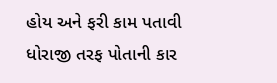હોય અને ફરી કામ પતાવી ધોરાજી તરફ પોતાની કાર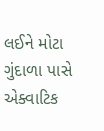લઈને મોટા ગુંદાળા પાસે એક્વાટિક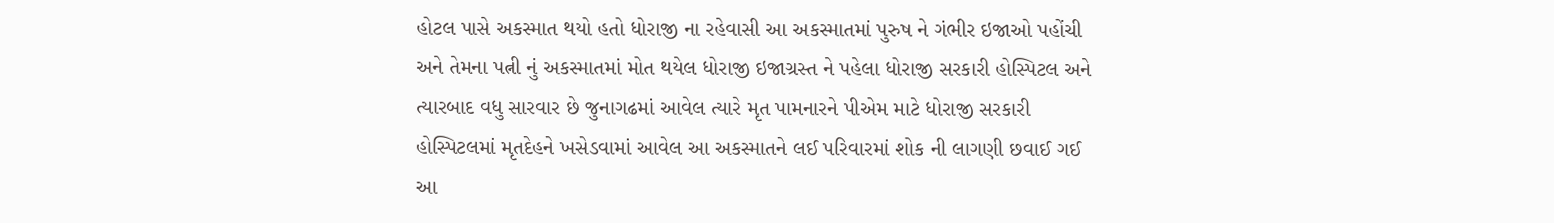હોટલ પાસે અકસ્માત થયો હતો ધોરાજી ના રહેવાસી આ અકસ્માતમાં પુરુષ ને ગંભીર ઇજાઓ પહોંચી અને તેમના પત્ની નું અકસ્માતમાં મોત થયેલ ધોરાજી ઇજાગ્રસ્ત ને પહેલા ધોરાજી સરકારી હોસ્પિટલ અને ત્યારબાદ વધુ સારવાર છે જુનાગઢમાં આવેલ ત્યારે મૃત પામનારને પીએમ માટે ધોરાજી સરકારી હોસ્પિટલમાં મૃતદેહને ખસેડવામાં આવેલ આ અકસ્માતને લઈ પરિવારમાં શોક ની લાગણી છવાઈ ગઈ આ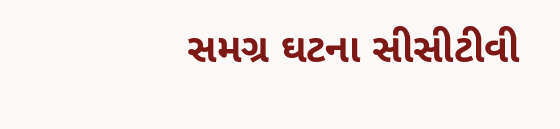સમગ્ર ઘટના સીસીટીવી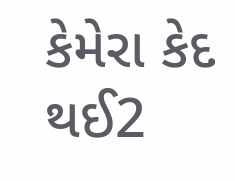કેમેરા કેદ થઈ2